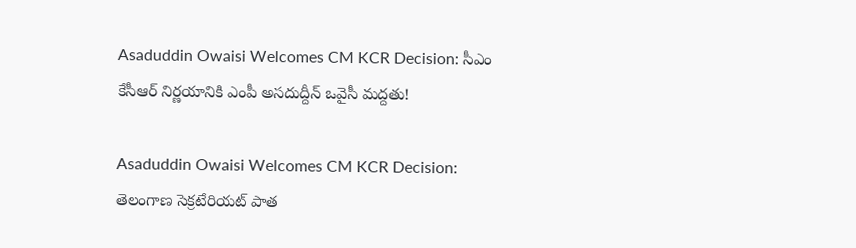Asaduddin Owaisi Welcomes CM KCR Decision: సీఎం కేసీఆర్ నిర్ణయానికి ఎంపీ అసదుద్దీన్‌ ఒవైసీ మద్దతు!

Asaduddin Owaisi Welcomes CM KCR Decision: తెలంగాణ సెక్రటేరియట్ పాత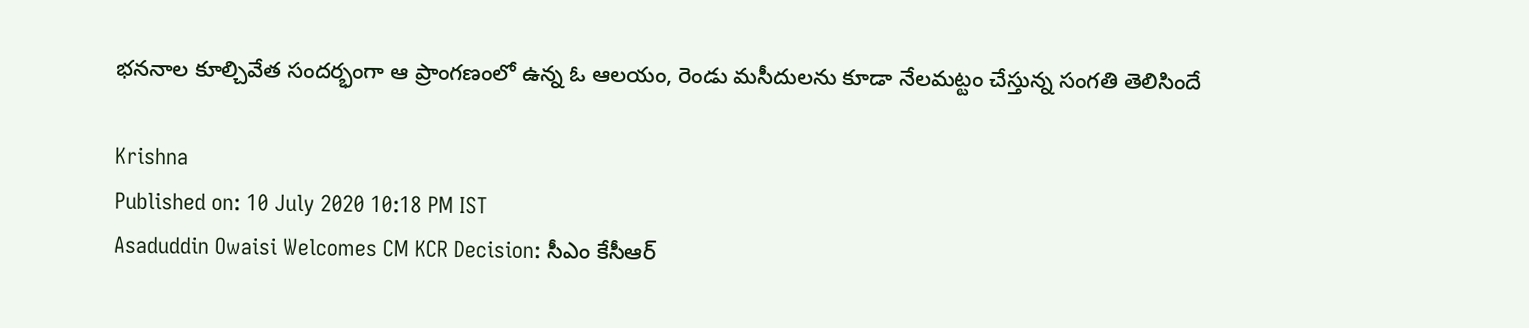భననాల కూల్చివేత సందర్భంగా ఆ ప్రాంగణంలో ఉన్న ఓ ఆలయం, రెండు మసీదులను కూడా నేలమట్టం చేస్తున్న సంగతి తెలిసిందే

Krishna
Published on: 10 July 2020 10:18 PM IST
Asaduddin Owaisi Welcomes CM KCR Decision: సీఎం కేసీఆర్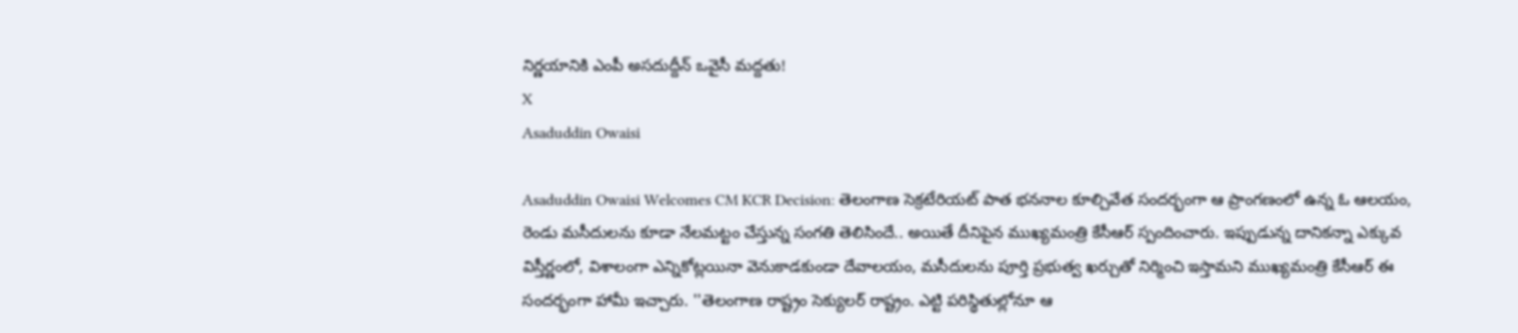నిర్ణయానికి ఎంపీ అసదుద్దీన్‌ ఒవైసీ మద్దతు!
X
Asaduddin Owaisi

Asaduddin Owaisi Welcomes CM KCR Decision: తెలంగాణ సెక్రటేరియట్ పాత భననాల కూల్చివేత సందర్భంగా ఆ ప్రాంగణంలో ఉన్న ఓ ఆలయం, రెండు మసీదులను కూడా నేలమట్టం చేస్తున్న సంగతి తెలిసిందే.. అయితే దీనిపైన ముఖ్యమంత్రి కేసీఆర్ స్పందించారు. ఇప్పుడున్న దానికన్నా ఎక్కువ విస్తీర్ణంలో, విశాలంగా ఎన్నికోట్లయినా వెనుకాడకుండా దేవాలయం, మసీదులను పూర్తి ప్రభుత్వ ఖర్చుతో నిర్మించి ఇస్తామని ముఖ్యమంత్రి కేసీఆర్ ఈ సందర్భంగా హామీ ఇచ్చారు. ''తెలంగాణ రాష్ట్రం సెక్యులర్ రాష్ట్రం. ఎట్టి పరిస్థితుల్లోనూ ఆ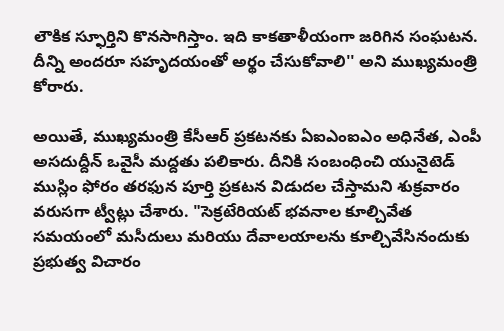లౌకిక స్ఫూర్తిని కొనసాగిస్తాం. ఇది కాకతాళీయంగా జరిగిన సంఘటన. దీన్ని అందరూ సహృదయంతో అర్థం చేసుకోవాలి'' అని ముఖ్యమంత్రి కోరారు.

అయితే, ముఖ్యమంత్రి కేసీఆర్‌ ప్రకటనకు ఏఐఎంఐఎం అధినేత, ఎంపీ అసదుద్దీన్‌ ఒవైసీ మద్దతు పలికారు. దీనికి సంబంధించి యునైటెడ్‌ ముస్లిం ఫోరం తరఫున పూర్తి ప్రకటన విడుదల చేస్తామని శుక్రవారం వరుసగా ట్వీట్లు చేశారు. "సెక్రటేరియట్ భవనాల కూల్చివేత సమయంలో మసీదులు మరియు దేవాలయాలను కూల్చివేసినందుకు ప్రభుత్వ విచారం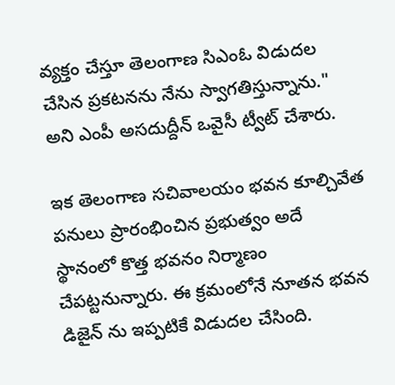వ్యక్తం చేస్తూ తెలంగాణ సిఎంఓ విడుదల చేసిన ప్రకటనను నేను స్వాగతిస్తున్నాను." అని ఎంపీ అసదుద్దీన్‌ ఒవైసీ ట్వీట్ చేశారు.

ఇక తెలంగాణ సచివాలయం భవన కూల్చివేత పనులు ప్రారంభించిన ప్రభుత్వం అదే స్థానంలో కొత్త భవనం నిర్మాణం చేపట్టనున్నారు. ఈ క్రమంలోనే నూతన భవన డిజైన్ ను ఇప్పటికే విడుదల చేసింది.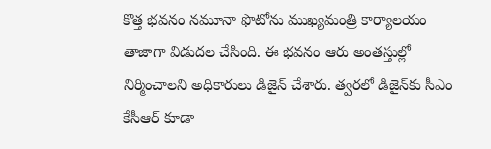కొత్త భవనం నమూనా ఫొటోను ముఖ్యమంత్రి కార్యాలయం తాజాగా విడుదల చేసింది. ఈ భవనం ఆరు అంతస్తుల్లో నిర్మించాలని అధికారులు డిజైన్ చేశారు. త్వరలో డిజైన్‌కు సీఎం కేసీఆర్ కూడా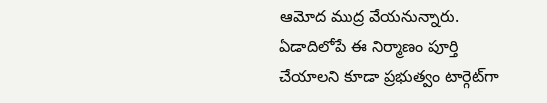ఆమోద ముద్ర వేయనున్నారు. ఏడాదిలోపే ఈ నిర్మాణం పూర్తి చేయాలని కూడా ప్రభుత్వం టార్గెట్‌గా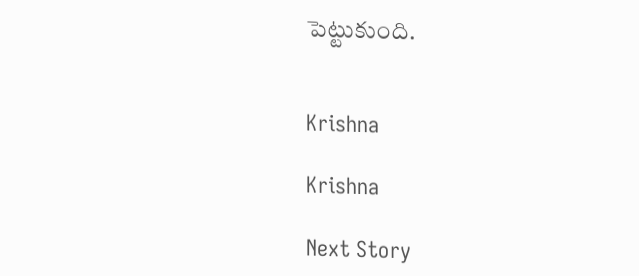పెట్టుకుంది.


Krishna

Krishna

Next Story